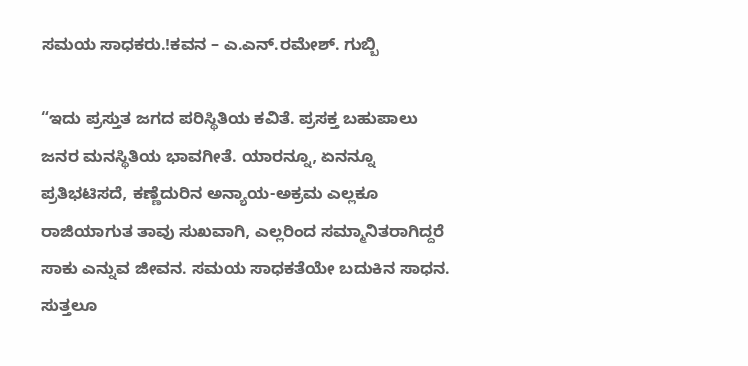ಸಮಯ ಸಾಧಕರು.!ಕವನ – ಎ.ಎನ್.ರಮೇಶ್. ಗುಬ್ಬಿ

“ಇದು ಪ್ರಸ್ತುತ ಜಗದ ಪರಿಸ್ಥಿತಿಯ ಕವಿತೆ. ಪ್ರಸಕ್ತ ಬಹುಪಾಲು ಜನರ ಮನಸ್ಥಿತಿಯ ಭಾವಗೀತೆ. ಯಾರನ್ನೂ, ಏನನ್ನೂ ಪ್ರತಿಭಟಿಸದೆ, ಕಣ್ಣೆದುರಿನ ಅನ್ಯಾಯ-ಅಕ್ರಮ ಎಲ್ಲಕೂ ರಾಜಿಯಾಗುತ ತಾವು ಸುಖವಾಗಿ, ಎಲ್ಲರಿಂದ ಸಮ್ಮಾನಿತರಾಗಿದ್ದರೆ ಸಾಕು ಎನ್ನುವ ಜೀವನ. ಸಮಯ ಸಾಧಕತೆಯೇ ಬದುಕಿನ ಸಾಧನ. ಸುತ್ತಲೂ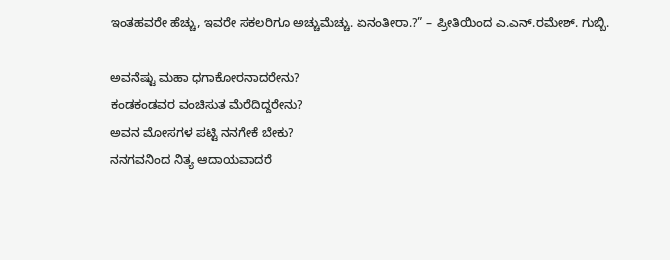ಇಂತಹವರೇ ಹೆಚ್ಚು, ಇವರೇ ಸಕಲರಿಗೂ ಅಚ್ಚುಮೆಚ್ಚು. ಏನಂತೀರಾ.?” – ಪ್ರೀತಿಯಿಂದ ಎ.ಎನ್.ರಮೇಶ್. ಗುಬ್ಬಿ.

ಅವನೆಷ್ಟು ಮಹಾ ಧಗಾಕೋರನಾದರೇನು?
ಕಂಡಕಂಡವರ ವಂಚಿಸುತ ಮೆರೆದಿದ್ದರೇನು?
ಅವನ ಮೋಸಗಳ ಪಟ್ಟಿ ನನಗೇಕೆ ಬೇಕು?
ನನಗವನಿಂದ ನಿತ್ಯ ಆದಾಯವಾದರೆ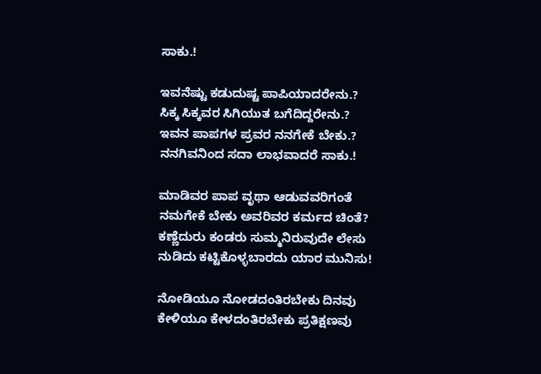ಸಾಕು.!

ಇವನೆಷ್ಟು ಕಡುದುಷ್ಟ ಪಾಪಿಯಾದರೇನು.?
ಸಿಕ್ಕ ಸಿಕ್ಕವರ ಸಿಗಿಯುತ ಬಗೆದಿದ್ದರೇನು.?
ಇವನ ಪಾಪಗಳ ಪ್ರವರ ನನಗೇಕೆ ಬೇಕು.?
ನನಗಿವನಿಂದ ಸದಾ ಲಾಭವಾದರೆ ಸಾಕು.!

ಮಾಡಿವರ ಪಾಪ ವೃಥಾ ಆಡುವವರಿಗಂತೆ
ನಮಗೇಕೆ ಬೇಕು ಅವರಿವರ ಕರ್ಮದ ಚಿಂತೆ?
ಕಣ್ಣೆದುರು ಕಂಡರು ಸುಮ್ಮನಿರುವುದೇ ಲೇಸು
ನುಡಿದು ಕಟ್ಟಿಕೊಳ್ಳಬಾರದು ಯಾರ ಮುನಿಸು!

ನೋಡಿಯೂ ನೋಡದಂತಿರಬೇಕು ದಿನವು
ಕೇಳಿಯೂ ಕೇಳದಂತಿರಬೇಕು ಪ್ರತಿಕ್ಷಣವು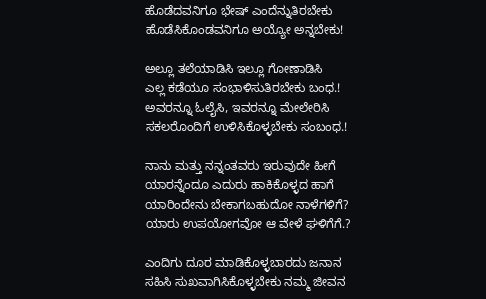ಹೊಡೆದವನಿಗೂ ಭೇಷ್ ಎಂದೆನ್ನುತಿರಬೇಕು
ಹೊಡೆಸಿಕೊಂಡವನಿಗೂ ಅಯ್ಯೋ ಅನ್ನಬೇಕು!

ಅಲ್ಲೂ ತಲೆಯಾಡಿಸಿ ಇಲ್ಲೂ ಗೋಣಾಡಿಸಿ
ಎಲ್ಲ ಕಡೆಯೂ ಸಂಭಾಳಿಸುತಿರಬೇಕು ಬಂಧ.!
ಅವರನ್ನೂ ಓಲೈಸಿ, ಇವರನ್ನೂ ಮೇಲೇರಿಸಿ
ಸಕಲರೊಂದಿಗೆ ಉಳಿಸಿಕೊಳ್ಳಬೇಕು ಸಂಬಂಧ.!

ನಾನು ಮತ್ತು ನನ್ನಂತವರು ಇರುವುದೇ ಹೀಗೆ
ಯಾರನ್ನೆಂದೂ ಎದುರು ಹಾಕಿಕೊಳ್ಳದ ಹಾಗೆ
ಯಾರಿಂದೇನು ಬೇಕಾಗಬಹುದೋ ನಾಳೆಗಳಿಗೆ?
ಯಾರು ಉಪಯೋಗವೋ ಆ ವೇಳೆ ಘಳಿಗೆಗೆ.?

ಎಂದಿಗು ದೂರ ಮಾಡಿಕೊಳ್ಳಬಾರದು ಜನಾನ
ಸಹಿಸಿ ಸುಖವಾಗಿಸಿಕೊಳ್ಳಬೇಕು ನಮ್ಮ ಜೀವನ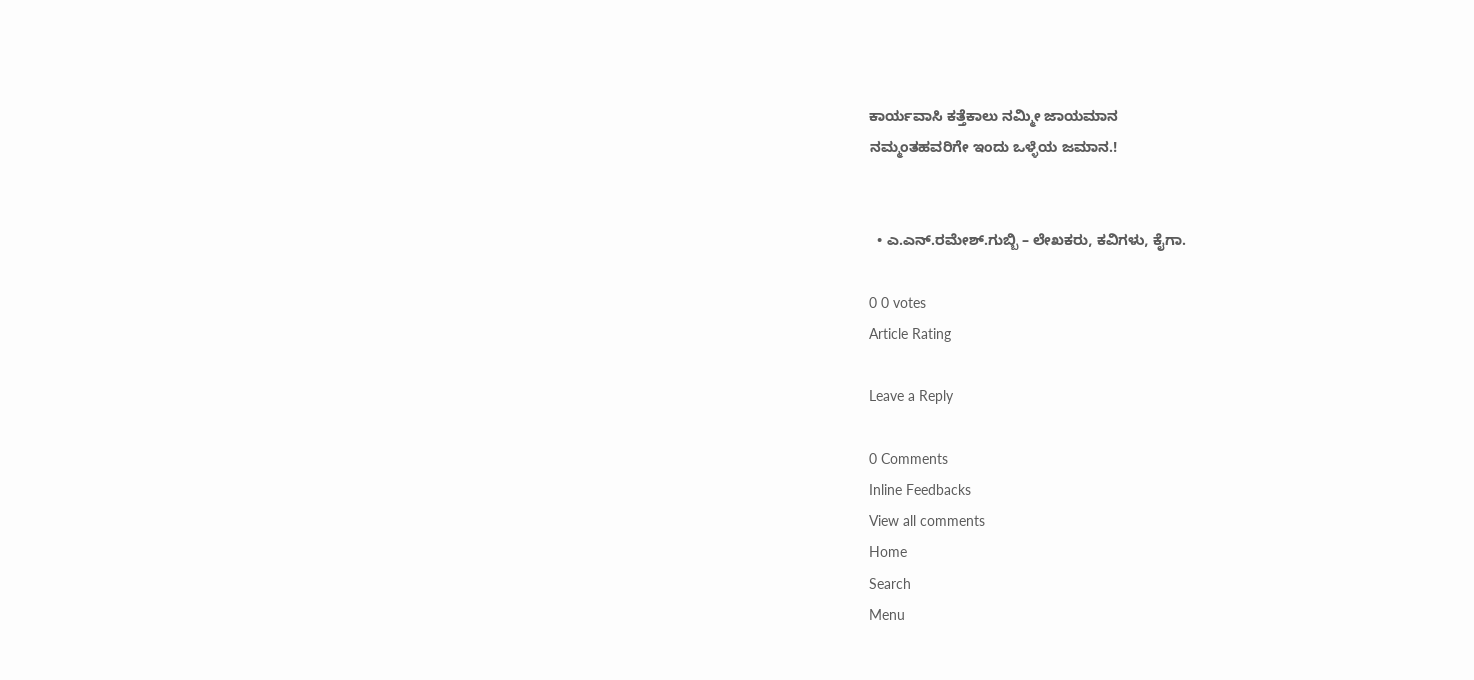ಕಾರ್ಯವಾಸಿ ಕತ್ತೆಕಾಲು ನಮ್ಮೀ ಜಾಯಮಾನ
ನಮ್ಮಂತಹವರಿಗೇ ಇಂದು ಒಳ್ಳೆಯ ಜಮಾನ.!


  • ಎ.ಎನ್.ರಮೇಶ್.ಗುಬ್ಬಿ – ಲೇಖಕರು, ಕವಿಗಳು, ಕೈಗಾ.

0 0 votes
Article Rating

Leave a Reply

0 Comments
Inline Feedbacks
View all comments
Home
Search
Menu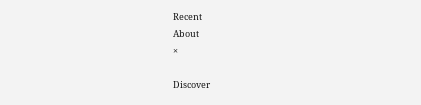Recent
About
×

Discover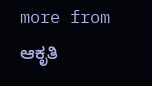more from ಆಕೃತಿ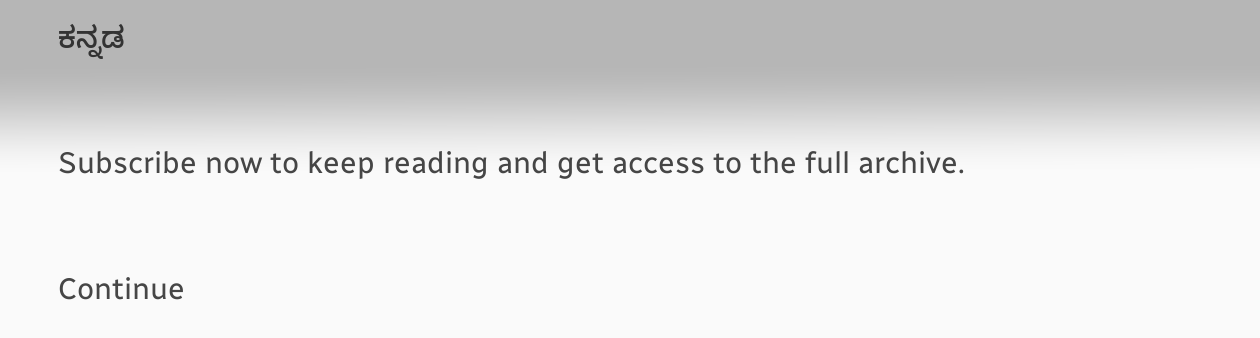ಕನ್ನಡ

Subscribe now to keep reading and get access to the full archive.

Continue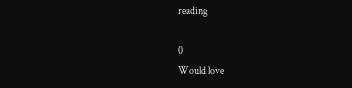reading

0
Would love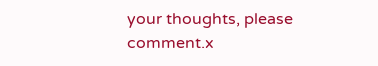your thoughts, please comment.x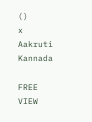()
x
Aakruti Kannada

FREE
VIEW